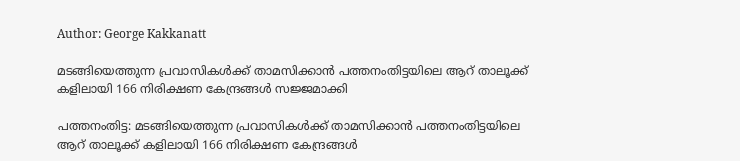Author: George Kakkanatt

മടങ്ങിയെത്തുന്ന പ്രവാസികള്‍ക്ക് താമസിക്കാന്‍ പത്തനംതിട്ടയിലെ ആറ് താലൂക്ക് കളിലായി 166 നിരിക്ഷണ കേന്ദ്രങ്ങള്‍ സജ്ജമാക്കി

പത്തനംതിട്ട: മടങ്ങിയെത്തുന്ന പ്രവാസികള്‍ക്ക് താമസിക്കാന്‍ പത്തനംതിട്ടയിലെ ആറ് താലൂക്ക് കളിലായി 166 നിരിക്ഷണ കേന്ദ്രങ്ങള്‍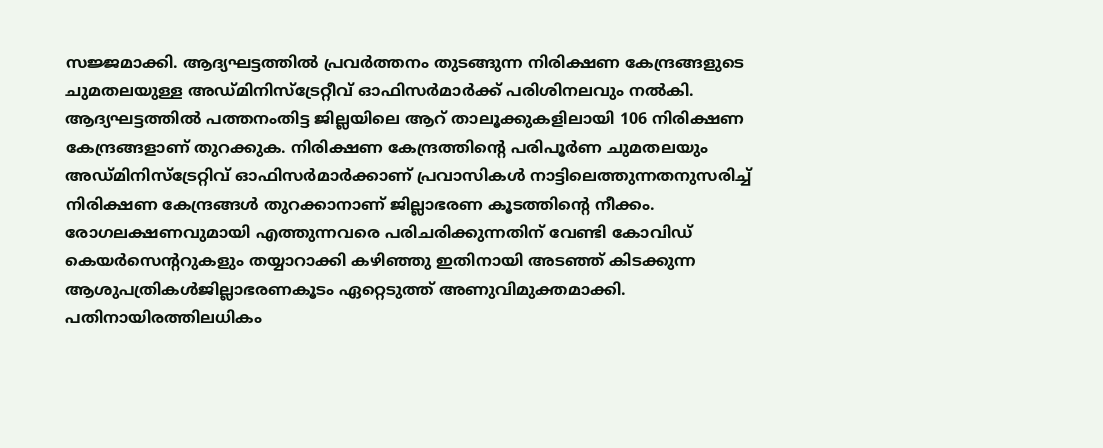സജ്ജമാക്കി. ആദ്യഘട്ടത്തില്‍ പ്രവര്‍ത്തനം തുടങ്ങുന്ന നിരിക്ഷണ കേന്ദ്രങ്ങളുടെ ചുമതലയുള്ള അഡ്മിനിസ്ട്രേറ്റീവ് ഓഫിസര്‍മാര്‍ക്ക് പരിശിനലവും നല്‍കി. ആദ്യഘട്ടത്തില്‍ പത്തനംതിട്ട ജില്ലയിലെ ആറ് താലൂക്കുകളിലായി 106 നിരിക്ഷണ കേന്ദ്രങ്ങളാണ് തുറക്കുക. നിരിക്ഷണ കേന്ദ്രത്തിന്‍റെ പരിപൂര്‍ണ ചുമതലയും അഡ്മിനിസ്ട്രേറ്റിവ് ഓഫിസര്‍മാര്‍ക്കാണ് പ്രവാസികള്‍ നാട്ടിലെത്തുന്നതനുസരിച്ച്‌ നിരിക്ഷണ കേന്ദ്രങ്ങള്‍ തുറക്കാനാണ് ജില്ലാഭരണ കൂടത്തിന്‍റെ നീക്കം. രോഗലക്ഷണവുമായി എത്തുന്നവരെ പരിചരിക്കുന്നതിന് വേണ്ടി കോവിഡ് കെയര്‍സെന്‍ററുകളും തയ്യാറാക്കി കഴിഞ്ഞു ഇതിനായി അടഞ്ഞ് കിടക്കുന്ന ആശുപത്രികള്‍ജില്ലാഭരണകൂടം ഏറ്റെടുത്ത് അണുവിമുക്തമാക്കി. പതിനായിരത്തിലധികം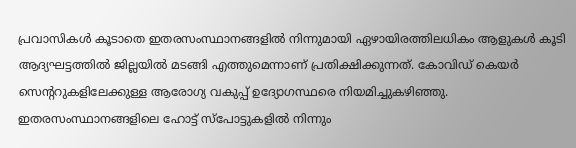പ്രവാസികള്‍ കൂടാതെ ഇതരസംസ്ഥാനങ്ങളില്‍ നിന്നുമായി ഏഴായിരത്തിലധികം ആളുകള്‍ കൂടി ആദ്യഘട്ടത്തില്‍ ജില്ലയില്‍ മടങ്ങി എത്തുമെന്നാണ് പ്രതിക്ഷിക്കുന്നത്. കോവിഡ് കെയര്‍ സെന്‍ററുകളിലേക്കുള്ള ആരോഗ്യ വകുപ്പ് ഉദ്യോഗസ്ഥരെ നിയമിച്ചുകഴിഞ്ഞു. ഇതരസംസ്ഥാനങ്ങളിലെ ഹോട്ട് സ്പോട്ടുകളില്‍ നിന്നും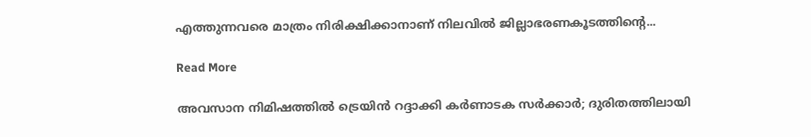എത്തുന്നവരെ മാത്രം നിരിക്ഷിക്കാനാണ് നിലവില്‍ ജില്ലാഭരണകൂടത്തിന്‍റെ...

Read More

അവസാന നിമിഷത്തില്‍ ട്രെയിന്‍ റദ്ദാക്കി കര്‍ണാടക സര്‍ക്കാര്‍; ദുരിതത്തിലായി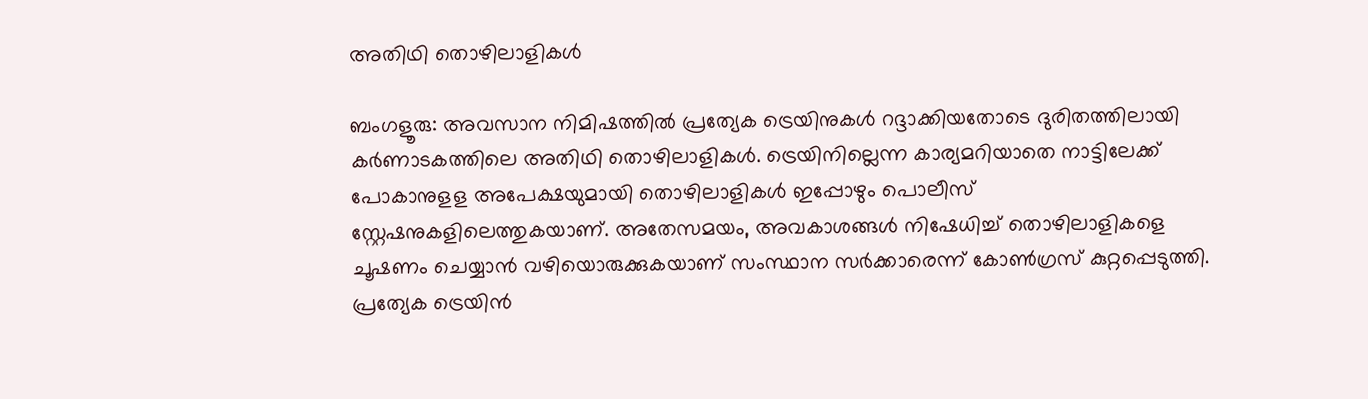അതിഥി തൊഴിലാളികള്‍

ബംഗളൂരു: അവസാന നിമിഷത്തില്‍ പ്രത്യേക ട്രെയിനുകള്‍ റദ്ദാക്കിയതോടെ ദുരിതത്തിലായി കര്‍ണാടകത്തിലെ അതിഥി തൊഴിലാളികള്‍. ട്രെയിനില്ലെന്ന കാര്യമറിയാതെ നാട്ടിലേക്ക് പോകാനുളള അപേക്ഷയുമായി തൊഴിലാളികള്‍ ഇപ്പോഴും പൊലീസ് സ്റ്റേഷനുകളിലെത്തുകയാണ്. അതേസമയം, അവകാശങ്ങള്‍ നിഷേധിച്ച്‌ തൊഴിലാളികളെ ചൂഷണം ചെയ്യാന്‍ വഴിയൊരുക്കുകയാണ് സംസ്ഥാന സര്‍ക്കാരെന്ന് കോണ്‍ഗ്രസ് കുറ്റപ്പെടുത്തി. പ്രത്യേക ട്രെയിന്‍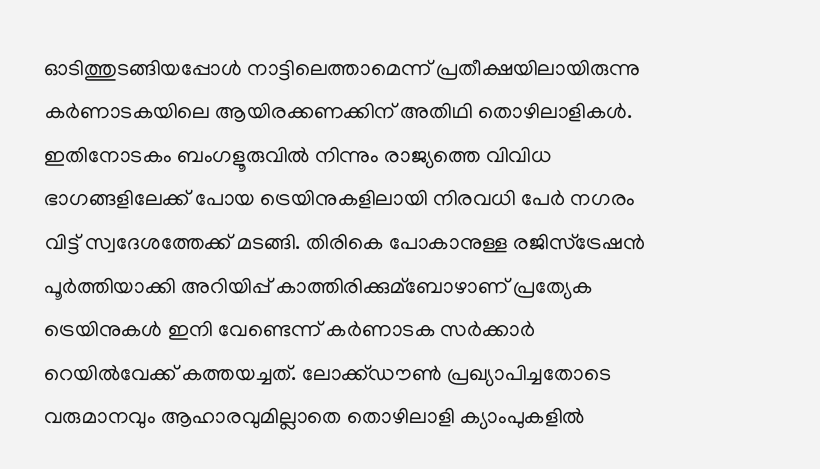ഓടിത്തുടങ്ങിയപ്പോള്‍ നാട്ടിലെത്താമെന്ന് പ്രതീക്ഷയിലായിരുന്നു കര്‍ണാടകയിലെ ആയിരക്കണക്കിന് അതിഥി തൊഴിലാളികള്‍. ഇതിനോടകം ബംഗളൂരുവില്‍ നിന്നും രാജ്യത്തെ വിവിധ ഭാഗങ്ങളിലേക്ക് പോയ ട്രെയിനുകളിലായി നിരവധി പേര്‍ നഗരം വിട്ട് സ്വദേശത്തേക്ക് മടങ്ങി. തിരികെ പോകാനുള്ള രജിസ്‌ട്രേഷന്‍ പൂര്‍ത്തിയാക്കി അറിയിപ്പ് കാത്തിരിക്കുമ്ബോഴാണ് പ്രത്യേക ട്രെയിനുകള്‍ ഇനി വേണ്ടെന്ന് കര്‍ണാടക സര്‍ക്കാര്‍ റെയില്‍വേക്ക് കത്തയച്ചത്. ലോക്ക്ഡൗണ്‍ പ്രഖ്യാപിച്ചതോടെ വരുമാനവും ആഹാരവുമില്ലാതെ തൊഴിലാളി ക്യാംപുകളില്‍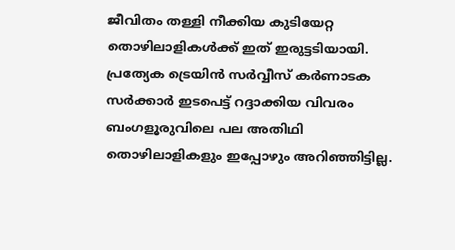ജീവിതം തള്ളി നീക്കിയ കുടിയേറ്റ തൊഴിലാളികള്‍ക്ക് ഇത് ഇരുട്ടടിയായി. പ്രത്യേക ട്രെയിന്‍ സര്‍വ്വീസ് കര്‍ണാടക സര്‍ക്കാര്‍ ഇടപെട്ട് റദ്ദാക്കിയ വിവരം ബംഗളൂരുവിലെ പല അതിഥി തൊഴിലാളികളും ഇപ്പോഴും അറിഞ്ഞിട്ടില്ല.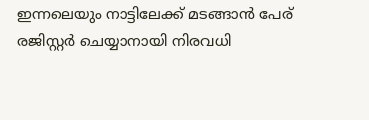ഇന്നലെയും നാട്ടിലേക്ക് മടങ്ങാന്‍ പേര് രജിസ്റ്റര്‍ ചെയ്യാനായി നിരവധി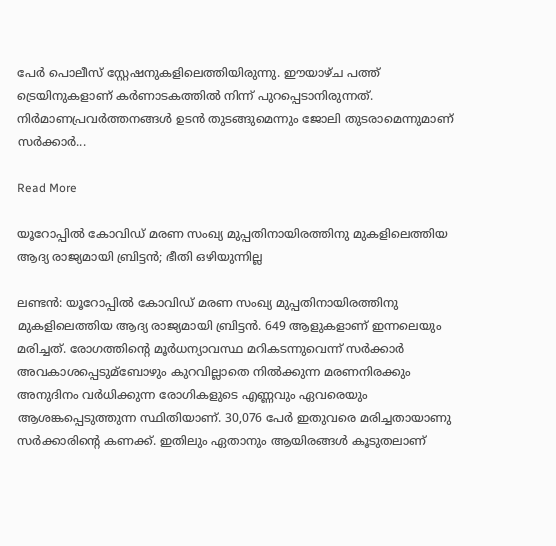പേര്‍ പൊലീസ് സ്റ്റേഷനുകളിലെത്തിയിരുന്നു. ഈയാഴ്ച പത്ത് ട്രെയിനുകളാണ് കര്‍ണാടകത്തില്‍ നിന്ന് പുറപ്പെടാനിരുന്നത്. നിര്‍മാണപ്രവര്‍ത്തനങ്ങള്‍ ഉടന്‍ തുടങ്ങുമെന്നും ജോലി തുടരാമെന്നുമാണ് സര്‍ക്കാര്‍...

Read More

യൂറോപ്പില്‍ കോവിഡ് മരണ സംഖ്യ മുപ്പതിനായിരത്തിനു മുകളിലെത്തിയ ആദ്യ രാജ്യമായി ബ്രിട്ടന്‍; ഭീതി ഒഴിയുന്നില്ല

ലണ്ടന്‍: യൂറോപ്പില്‍ കോവിഡ് മരണ സംഖ്യ മുപ്പതിനായിരത്തിനു മുകളിലെത്തിയ ആദ്യ രാജ്യമായി ബ്രിട്ടന്‍. 649 ആളുകളാണ് ഇന്നലെയും മരിച്ചത്. രോഗത്തിന്റെ മൂര്‍ധന്യാവസ്ഥ മറികടന്നുവെന്ന് സര്‍ക്കാര്‍ അവകാശപ്പെടുമ്ബോഴും കുറവില്ലാതെ നില്‍ക്കുന്ന മരണനിരക്കും അനുദിനം വര്‍ധിക്കുന്ന രോഗികളുടെ എണ്ണവും ഏവരെയും ആശങ്കപ്പെടുത്തുന്ന സ്ഥിതിയാണ്. 30,076 പേര്‍ ഇതുവരെ മരിച്ചതായാണു സര്‍ക്കാരിന്റെ കണക്ക്. ഇതിലും ഏതാനും ആയിരങ്ങള്‍ കൂടുതലാണ്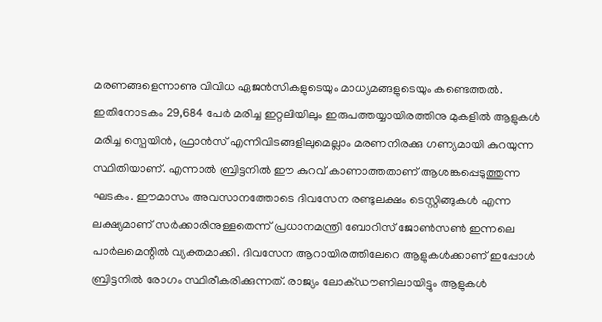മരണങ്ങളെന്നാണു വിവിധ ഏജന്‍സികളുടെയും മാധ്യമങ്ങളുടെയും കണ്ടെത്തല്‍. ഇതിനോടകം 29,684 പേര്‍ മരിച്ച ഇറ്റലിയിലും ഇരുപത്തയ്യായിരത്തിനു മുകളില്‍ ആളുകള്‍ മരിച്ച സ്പെയിന്‍, ഫ്രാന്‍സ് എന്നിവിടങ്ങളിലുമെല്ലാം മരണനിരക്കു ഗണ്യമായി കുറയുന്ന സ്ഥിതിയാണ്. എന്നാല്‍ ബ്രിട്ടനില്‍ ഈ കുറവ് കാണാത്തതാണ് ആശങ്കപ്പെടുത്തുന്ന ഘടകം. ഈമാസം അവസാനത്തോടെ ദിവസേന രണ്ടുലക്ഷം ടെസ്റ്റിങ്ങുകള്‍ എന്ന ലക്ഷ്യമാണ് സര്‍ക്കാരിനുള്ളതെന്ന് പ്രധാനമന്ത്രി ബോറിസ് ജോണ്‍സണ്‍ ഇന്നലെ പാര്‍ലമെന്റില്‍ വ്യക്തമാക്കി. ദിവസേന ആറായിരത്തിലേറെ ആളുകള്‍ക്കാണ് ഇപ്പോള്‍ ബ്രിട്ടനില്‍ രോഗം സ്ഥിരീകരിക്കുന്നത്. രാജ്യം ലോക്ഡൗണിലായിട്ടും ആളുകള്‍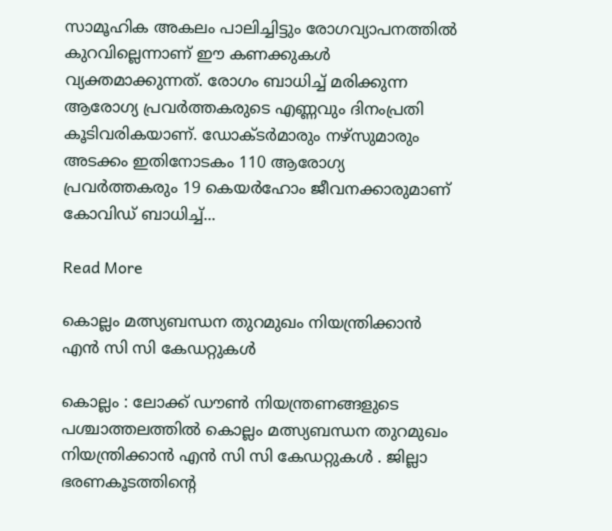സാമൂഹിക അകലം പാലിച്ചിട്ടും രോഗവ്യാപനത്തില്‍ കുറവില്ലെന്നാണ് ഈ കണക്കുകള്‍ വ്യക്തമാക്കുന്നത്. രോഗം ബാധിച്ച്‌ മരിക്കുന്ന ആരോഗ്യ പ്രവര്‍ത്തകരുടെ എണ്ണവും ദിനംപ്രതി കൂടിവരികയാണ്. ഡോക്ടര്‍മാരും നഴ്സുമാരും അടക്കം ഇതിനോടകം 110 ആരോഗ്യ പ്രവര്‍ത്തകരും 19 കെയര്‍ഹോം ജീവനക്കാരുമാണ് കോവിഡ് ബാധിച്ച്‌...

Read More

കൊല്ലം മത്സ്യബന്ധന തുറമുഖം നിയന്ത്രിക്കാന്‍ എന്‍ സി സി കേഡറ്റുകള്‍

കൊല്ലം : ലോക്ക് ഡൗണ്‍ നിയന്ത്രണങ്ങളുടെ പശ്ചാത്തലത്തില്‍ കൊല്ലം മത്സ്യബന്ധന തുറമുഖം നിയന്ത്രിക്കാന്‍ എന്‍ സി സി കേഡറ്റുകള്‍ . ജില്ലാ ഭരണകൂടത്തിന്റെ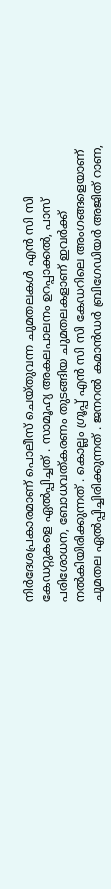നിര്‍ദേശപ്രകാരമാണ് പൊലീസ് ചെയ്തുവന്ന ചുമതലകള്‍ എന്‍ സി സി കേഡറ്റുകളെ ഏല്‍പ്പിച്ചത് . സാമൂഹ്യ അകലപാലനം ഉറപ്പാക്കല്‍, പാസ് പരിശോധന, ബോധവത്കരണം തുടങ്ങിയ ചുമതലകളാണ് ഇവര്‍ക്ക് നല്‍കിയിരിക്കുന്നത് . കൊല്ലം ഗ്രൂപ്പ് എന്‍ സി സി കേഡറിലെ അംഗങ്ങളെയാണ് ചുമതല ഏല്‍പ്പിച്ചിരിക്കുന്നത് . ജനറല്‍ കമാന്‍ഡര്‍ ബ്രിഗേഡിയര്‍ അജിത് റാണ,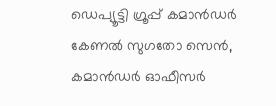ഡെപ്യൂട്ടി ഗ്രൂപ്പ് കമാന്‍ഡര്‍ കേണല്‍ സുഗതോ സെന്‍, കമാന്‍ഡര്‍ ഓഫീസര്‍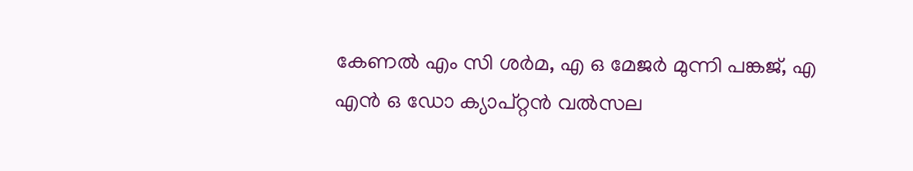കേണല്‍ എം സി ശര്‍മ, എ ഒ മേജര്‍ മുന്നി പങ്കജ്, എ എന്‍ ഒ ഡോ ക്യാപ്റ്റന്‍ വല്‍സല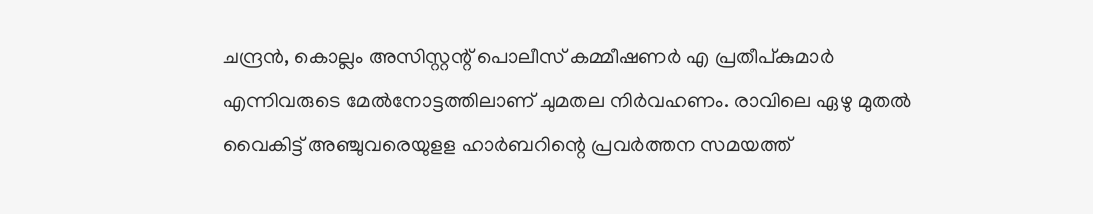ചന്ദ്രന്‍, കൊല്ലം അസിസ്റ്റന്റ് പൊലീസ് കമ്മീഷണര്‍ എ പ്രതീപ്കുമാര്‍ എന്നിവരുടെ മേല്‍നോട്ടത്തിലാണ് ചുമതല നിര്‍വഹണം. രാവിലെ ഏഴു മുതല്‍ വൈകിട്ട് അഞ്ചുവരെയുളള ഹാര്‍ബറിന്റെ പ്രവര്‍ത്തന സമയത്ത്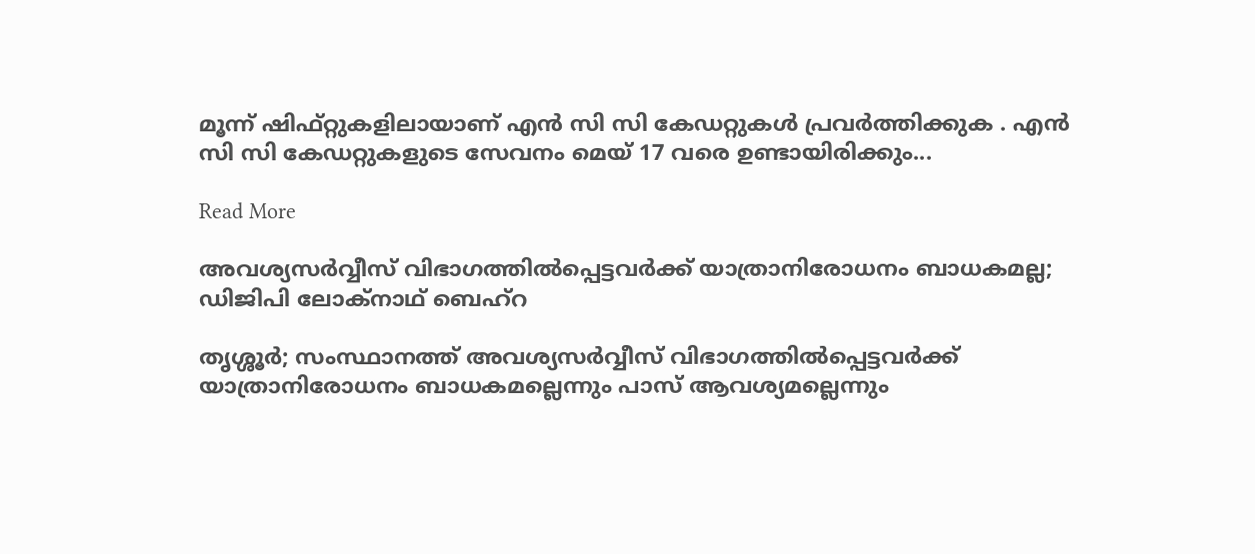മൂന്ന് ഷിഫ്റ്റുകളിലായാണ് എന്‍ സി സി കേഡറ്റുകള്‍ പ്രവര്‍ത്തിക്കുക . എന്‍ സി സി കേഡറ്റുകളുടെ സേവനം മെയ് 17 വരെ ഉണ്ടായിരിക്കും...

Read More

അവശ്യസര്‍വ്വീസ് വിഭാഗത്തില്‍പ്പെട്ടവര്‍ക്ക് യാത്രാനിരോധനം ബാധകമല്ല; ഡിജിപി ലോക്‌നാഥ് ബെഹ്‌റ

തൃശ്ശൂര്‍; സംസ്ഥാനത്ത് അവശ്യസര്‍വ്വീസ് വിഭാഗത്തില്‍പ്പെട്ടവര്‍ക്ക് യാത്രാനിരോധനം ബാധകമല്ലെന്നും പാസ് ആവശ്യമല്ലെന്നും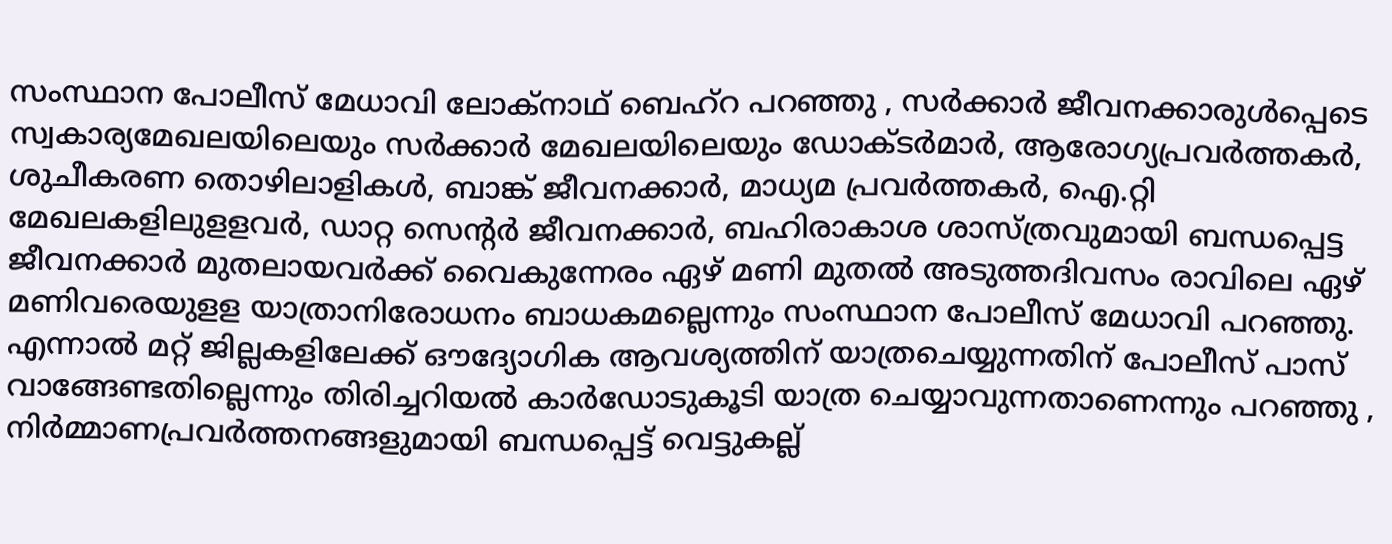സംസ്ഥാന പോലീസ് മേധാവി ലോക്‌നാഥ് ബെഹ്‌റ പറഞ്ഞു , സര്‍ക്കാര്‍ ജീവനക്കാരുള്‍പ്പെടെ സ്വകാര്യമേഖലയിലെയും സര്‍ക്കാര്‍ മേഖലയിലെയും ഡോക്ടര്‍മാര്‍, ആരോഗ്യപ്രവര്‍ത്തകര്‍, ശുചീകരണ തൊഴിലാളികള്‍, ബാങ്ക് ജീവനക്കാര്‍, മാധ്യമ പ്രവര്‍ത്തകര്‍, ഐ.റ്റി മേഖലകളിലുളളവര്‍, ഡാറ്റ സെന്‍റര്‍ ജീവനക്കാര്‍, ബഹിരാകാശ ശാസ്ത്രവുമായി ബന്ധപ്പെട്ട ജീവനക്കാര്‍ മുതലായവര്‍ക്ക് വൈകുന്നേരം ഏഴ് മണി മുതല്‍ അടുത്തദിവസം രാവിലെ ഏഴ് മണിവരെയുളള യാത്രാനിരോധനം ബാധകമല്ലെന്നും സംസ്ഥാന പോലീസ് മേധാവി പറഞ്ഞു. എന്നാല്‍ മറ്റ് ജില്ലകളിലേക്ക് ഔദ്യോഗിക ആവശ്യത്തിന് യാത്രചെയ്യുന്നതിന് പോലീസ് പാസ് വാങ്ങേണ്ടതില്ലെന്നും തിരിച്ചറിയല്‍ കാര്‍ഡോടുകൂടി യാത്ര ചെയ്യാവുന്നതാണെന്നും പറഞ്ഞു , നിര്‍മ്മാണപ്രവര്‍ത്തനങ്ങളുമായി ബന്ധപ്പെട്ട് വെട്ടുകല്ല്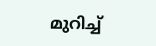മുറിച്ച്‌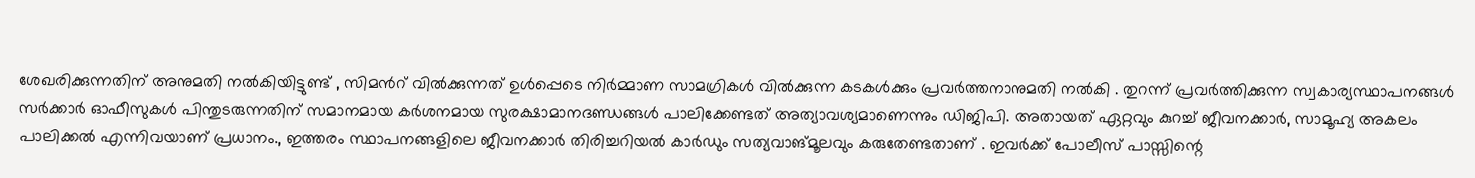ശേഖരിക്കുന്നതിന് അനുമതി നല്‍കിയിട്ടുണ്ട് , സിമന്‍റ് വില്‍ക്കുന്നത് ഉള്‍പ്പെടെ നിര്‍മ്മാണ സാമഗ്രികള്‍ വില്‍ക്കുന്ന കടകള്‍ക്കും പ്രവര്‍ത്തനാനുമതി നല്‍കി . തുറന്ന് പ്രവര്‍ത്തിക്കുന്ന സ്വകാര്യസ്ഥാപനങ്ങള്‍ സര്‍ക്കാര്‍ ഓഫീസുകള്‍ പിന്തുടരുന്നതിന് സമാനമായ കര്‍ശനമായ സുരക്ഷാമാനദണ്ഡങ്ങള്‍ പാലിക്കേണ്ടത് അത്യാവശ്യമാണെന്നും ഡിജിപി. അതായത് ഏറ്റവും കുറച്ച്‌ ജീവനക്കാര്‍, സാമൂഹ്യ അകലം പാലിക്കല്‍ എന്നിവയാണ് പ്രധാനം., ഇത്തരം സ്ഥാപനങ്ങളിലെ ജീവനക്കാര്‍ തിരിച്ചറിയല്‍ കാര്‍ഡും സത്യവാങ്മൂലവും കരുതേണ്ടതാണ് . ഇവര്‍ക്ക് പോലീസ് പാസ്സിന്റെ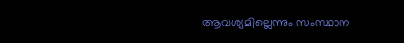ആവശ്യമില്ലെന്നും സംസ്ഥാന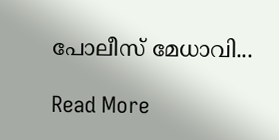പോലീസ് മേധാവി...

Read More